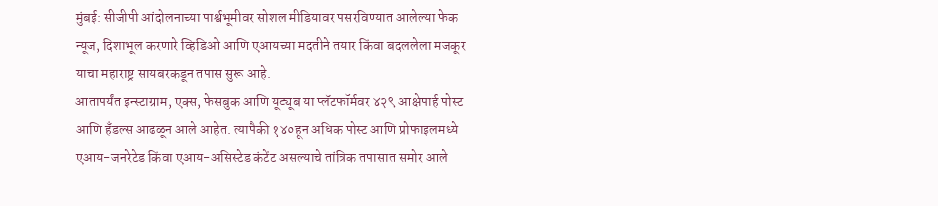मुंबई: सीजीपी आंदोलनाच्या पार्श्वभूमीवर सोशल मीडियावर पसरविण्यात आलेल्या फेक न्यूज, दिशाभूल करणारे व्हिडिओ आणि एआयच्या मदतीने तयार किंवा बदललेला मजकूर याचा महाराष्ट्र सायबरकडून तपास सुरू आहे.
आतापर्यंत इन्स्टाग्राम, एक्स, फेसबुक आणि यूट्यूब या प्लॅटफॉर्मवर ४२९ आक्षेपार्ह पोस्ट आणि हँडल्स आढळून आले आहेत. त्यापैकी १४०हून अधिक पोस्ट आणि प्रोफाइलमध्ये एआय-जनरेटेड किंवा एआय-असिस्टेड कंटेंट असल्याचे तांत्रिक तपासात समोर आले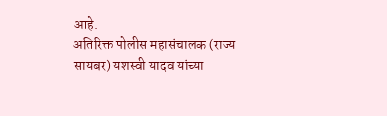आहे.
अतिरिक्त पोलीस महासंचालक (राज्य सायबर) यशस्वी यादव यांच्या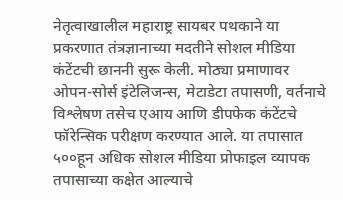नेतृत्वाखालील महाराष्ट्र सायबर पथकाने या प्रकरणात तंत्रज्ञानाच्या मदतीने सोशल मीडिया कंटेंटची छाननी सुरू केली. मोठ्या प्रमाणावर ओपन-सोर्स इंटेलिजन्स, मेटाडेटा तपासणी, वर्तनाचे विश्लेषण तसेच एआय आणि डीपफेक कंटेंटचे फॉरेन्सिक परीक्षण करण्यात आले. या तपासात ५००हून अधिक सोशल मीडिया प्रोफाइल व्यापक तपासाच्या कक्षेत आल्याचे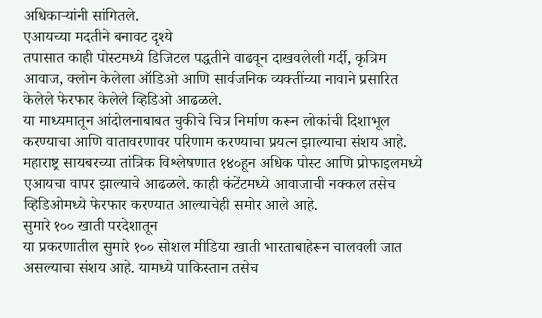अधिकाऱ्यांनी सांगितले.
एआयच्या मदतीने बनावट दृश्ये
तपासात काही पोस्टमध्ये डिजिटल पद्धतीने वाढवून दाखवलेली गर्दी, कृत्रिम आवाज, क्लोन केलेला ऑडिओ आणि सार्वजनिक व्यक्तींच्या नावाने प्रसारित केलेले फेरफार केलेले व्हिडिओ आढळले.
या माध्यमातून आंदोलनाबाबत चुकीचे चित्र निर्माण करून लोकांची दिशाभूल करण्याचा आणि वातावरणावर परिणाम करण्याचा प्रयत्न झाल्याचा संशय आहे. महाराष्ट्र सायबरच्या तांत्रिक विश्लेषणात १४०हून अधिक पोस्ट आणि प्रोफाइलमध्ये एआयचा वापर झाल्याचे आढळले. काही कंटेंटमध्ये आवाजाची नक्कल तसेच व्हिडिओमध्ये फेरफार करण्यात आल्याचेही समोर आले आहे.
सुमारे १०० खाती परदेशातून
या प्रकरणातील सुमारे १०० सोशल मीडिया खाती भारताबाहेरून चालवली जात असल्याचा संशय आहे. यामध्ये पाकिस्तान तसेच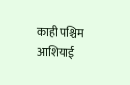काही पश्चिम आशियाई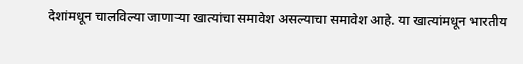देशांमधून चालविल्या जाणाऱ्या खात्यांचा समावेश असल्याचा समावेश आहे. या खात्यांमधून भारतीय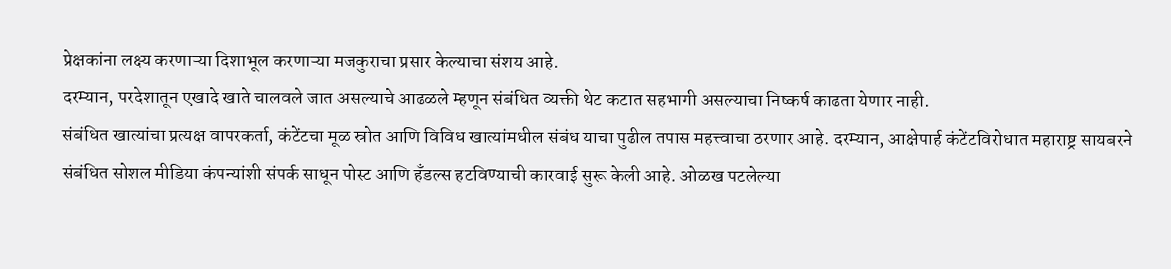प्रेक्षकांना लक्ष्य करणाऱ्या दिशाभूल करणाऱ्या मजकुराचा प्रसार केल्याचा संशय आहे.
दरम्यान, परदेशातून एखादे खाते चालवले जात असल्याचे आढळले म्हणून संबंधित व्यक्ती थेट कटात सहभागी असल्याचा निष्कर्ष काढता येणार नाही.
संबंधित खात्यांचा प्रत्यक्ष वापरकर्ता, कंटेंटचा मूळ स्रोत आणि विविध खात्यांमधील संबंध याचा पुढील तपास महत्त्वाचा ठरणार आहे. दरम्यान, आक्षेपार्ह कंटेंटविरोधात महाराष्ट्र सायबरने संबंधित सोशल मीडिया कंपन्यांशी संपर्क साधून पोस्ट आणि हँडल्स हटविण्याची कारवाई सुरू केली आहे. ओळख पटलेल्या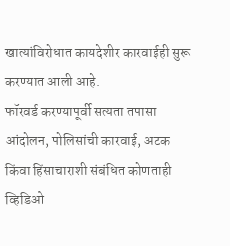खात्यांविरोधात कायदेशीर कारवाईही सुरू करण्यात आली आहे.
फॉरवर्ड करण्यापूर्वी सत्यता तपासा
आंदोलन, पोलिसांची कारवाई, अटक किंवा हिंसाचाराशी संबंधित कोणताही व्हिडिओ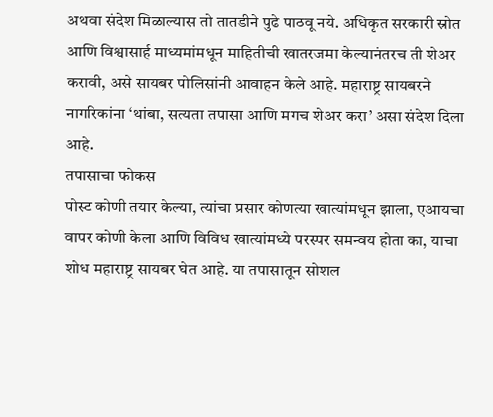अथवा संदेश मिळाल्यास तो तातडीने पुढे पाठवू नये. अधिकृत सरकारी स्रोत आणि विश्वासार्ह माध्यमांमधून माहितीची खातरजमा केल्यानंतरच ती शेअर करावी, असे सायबर पोलिसांनी आवाहन केले आहे. महाराष्ट्र सायबरने नागरिकांना ‘थांबा, सत्यता तपासा आणि मगच शेअर करा’ असा संदेश दिला आहे.
तपासाचा फोकस
पोस्ट कोणी तयार केल्या, त्यांचा प्रसार कोणत्या खात्यांमधून झाला, एआयचा वापर कोणी केला आणि विविध खात्यांमध्ये परस्पर समन्वय होता का, याचा शोध महाराष्ट्र सायबर घेत आहे. या तपासातून सोशल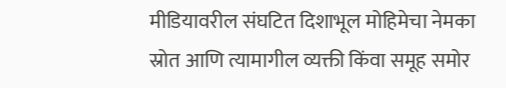मीडियावरील संघटित दिशाभूल मोहिमेचा नेमका स्रोत आणि त्यामागील व्यक्ती किंवा समूह समोर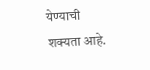येण्याची शक्यता आहे.